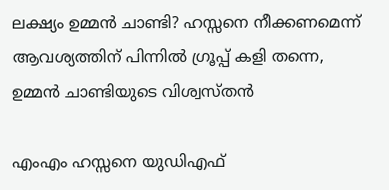ലക്ഷ്യം ഉമ്മൻ ചാണ്ടി? ഹസ്സനെ നീക്കണമെന്ന് ആവശ്യത്തിന് പിന്നിൽ ഗ്രൂപ്പ് കളി തന്നെ, ഉമ്മൻ ചാണ്ടിയുടെ വിശ്വസ്തൻ

എംഎം ഹസ്സനെ യുഡിഎഫ്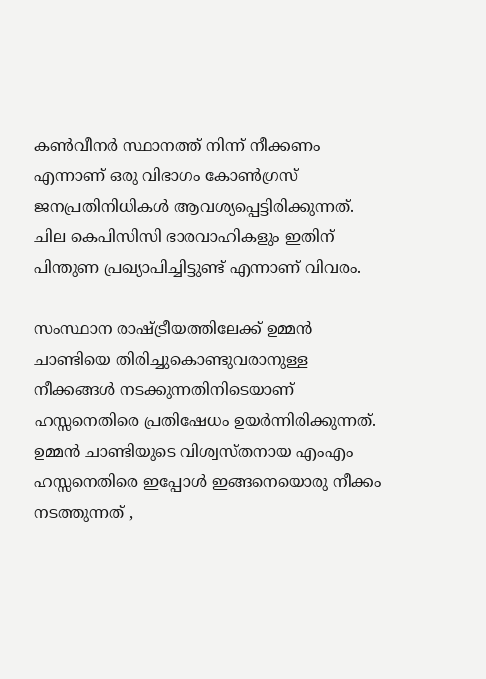കണ്‍വീനര്‍ സ്ഥാനത്ത് നിന്ന് നീക്കണം എന്നാണ് ഒരു വിഭാഗം കോണ്‍ഗ്രസ് ജനപ്രതിനിധികള്‍ ആവശ്യപ്പെട്ടിരിക്കുന്നത്. ചില കെപിസിസി ഭാരവാഹികളും ഇതിന് പിന്തുണ പ്രഖ്യാപിച്ചിട്ടുണ്ട് എന്നാണ് വിവരം.

സംസ്ഥാന രാഷ്ട്രീയത്തിലേക്ക് ഉമ്മന്‍ ചാണ്ടിയെ തിരിച്ചുകൊണ്ടുവരാനുള്ള നീക്കങ്ങള്‍ നടക്കുന്നതിനിടെയാണ് ഹസ്സനെതിരെ പ്രതിഷേധം ഉയര്‍ന്നിരിക്കുന്നത്. ഉമ്മന്‍ ചാണ്ടിയുടെ വിശ്വസ്തനായ എംഎം ഹസ്സനെതിരെ ഇപ്പോള്‍ ഇങ്ങനെയൊരു നീക്കം നടത്തുന്നത് ,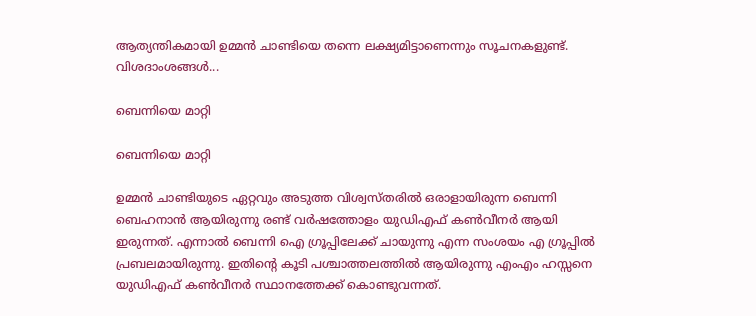ആത്യന്തികമായി ഉമ്മന്‍ ചാണ്ടിയെ തന്നെ ലക്ഷ്യമിട്ടാണെന്നും സൂചനകളുണ്ട്. വിശദാംശങ്ങള്‍...

ബെന്നിയെ മാറ്റി

ബെന്നിയെ മാറ്റി

ഉമ്മന്‍ ചാണ്ടിയുടെ ഏറ്റവും അടുത്ത വിശ്വസ്തരില്‍ ഒരാളായിരുന്ന ബെന്നി ബെഹനാന്‍ ആയിരുന്നു രണ്ട് വര്‍ഷത്തോളം യുഡിഎഫ് കണ്‍വീനര്‍ ആയി ഇരുന്നത്. എന്നാല്‍ ബെന്നി ഐ ഗ്രൂപ്പിലേക്ക് ചായുന്നു എന്ന സംശയം എ ഗ്രൂപ്പില്‍ പ്രബലമായിരുന്നു. ഇതിന്റെ കൂടി പശ്ചാത്തലത്തില്‍ ആയിരുന്നു എംഎം ഹസ്സനെ യുഡിഎഫ് കണ്‍വീനര്‍ സ്ഥാനത്തേക്ക് കൊണ്ടുവന്നത്.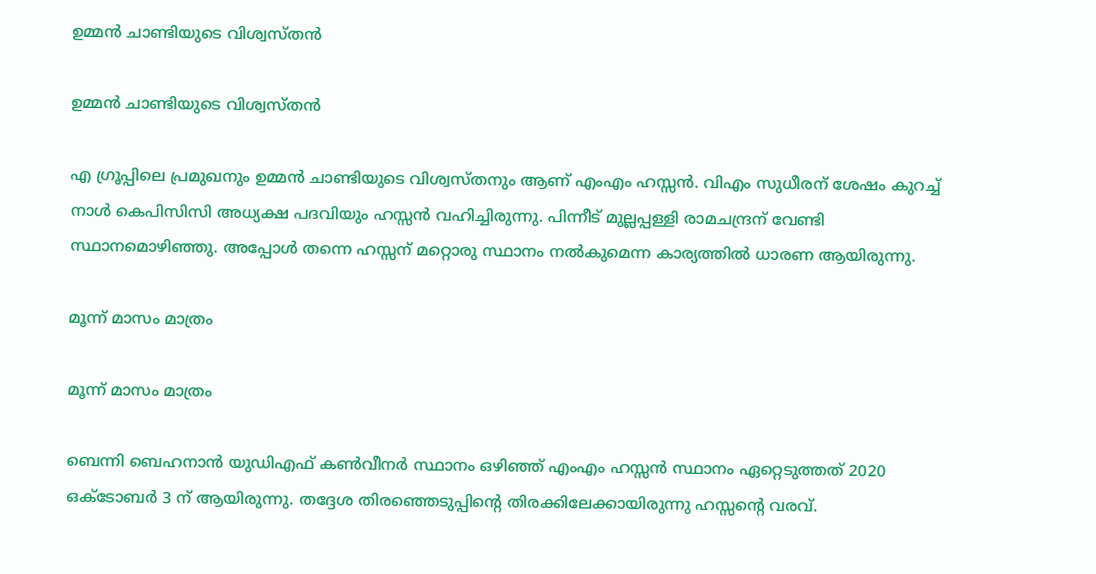ഉമ്മന്‍ ചാണ്ടിയുടെ വിശ്വസ്തന്‍

ഉമ്മന്‍ ചാണ്ടിയുടെ വിശ്വസ്തന്‍

എ ഗ്രൂപ്പിലെ പ്രമുഖനും ഉമ്മന്‍ ചാണ്ടിയുടെ വിശ്വസ്തനും ആണ് എംഎം ഹസ്സന്‍. വിഎം സുധീരന് ശേഷം കുറച്ച് നാള്‍ കെപിസിസി അധ്യക്ഷ പദവിയും ഹസ്സന്‍ വഹിച്ചിരുന്നു. പിന്നീട് മുല്ലപ്പള്ളി രാമചന്ദ്രന് വേണ്ടി സ്ഥാനമൊഴിഞ്ഞു. അപ്പോള്‍ തന്നെ ഹസ്സന് മറ്റൊരു സ്ഥാനം നല്‍കുമെന്ന കാര്യത്തില്‍ ധാരണ ആയിരുന്നു.

മൂന്ന് മാസം മാത്രം

മൂന്ന് മാസം മാത്രം

ബെന്നി ബെഹനാന്‍ യുഡിഎഫ് കണ്‍വീനര്‍ സ്ഥാനം ഒഴിഞ്ഞ് എംഎം ഹസ്സന്‍ സ്ഥാനം ഏറ്റെടുത്തത് 2020 ഒക്ടോബര്‍ 3 ന് ആയിരുന്നു. തദ്ദേശ തിരഞ്ഞെടുപ്പിന്റെ തിരക്കിലേക്കായിരുന്നു ഹസ്സന്റെ വരവ്.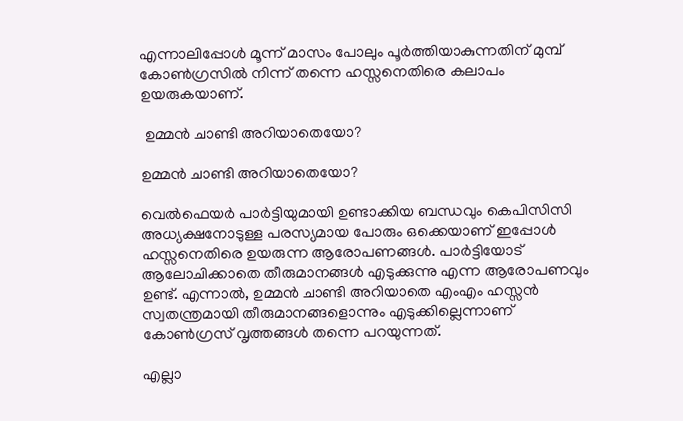എന്നാലിപ്പോള്‍ മൂന്ന് മാസം പോലും പൂര്‍ത്തിയാകുന്നതിന് മുമ്പ് കോണ്‍ഗ്രസില്‍ നിന്ന് തന്നെ ഹസ്സനെതിരെ കലാപം ഉയരുകയാണ്.

 ഉമ്മന്‍ ചാണ്ടി അറിയാതെയോ?

ഉമ്മന്‍ ചാണ്ടി അറിയാതെയോ?

വെല്‍ഫെയര്‍ പാര്‍ട്ടിയുമായി ഉണ്ടാക്കിയ ബന്ധവും കെപിസിസി അധ്യക്ഷനോടുള്ള പരസ്യമായ പോരും ഒക്കെയാണ് ഇപ്പോള്‍ ഹസ്സനെതിരെ ഉയരുന്ന ആരോപണങ്ങള്‍. പാര്‍ട്ടിയോട് ആലോചിക്കാതെ തീരുമാനങ്ങള്‍ എടുക്കുന്നു എന്ന ആരോപണവും ഉണ്ട്. എന്നാല്‍, ഉമ്മന്‍ ചാണ്ടി അറിയാതെ എംഎം ഹസ്സന്‍ സ്വതന്ത്രമായി തീരുമാനങ്ങളൊന്നും എടുക്കില്ലെന്നാണ് കോണ്‍ഗ്രസ് വൃത്തങ്ങള്‍ തന്നെ പറയുന്നത്.

എല്ലാ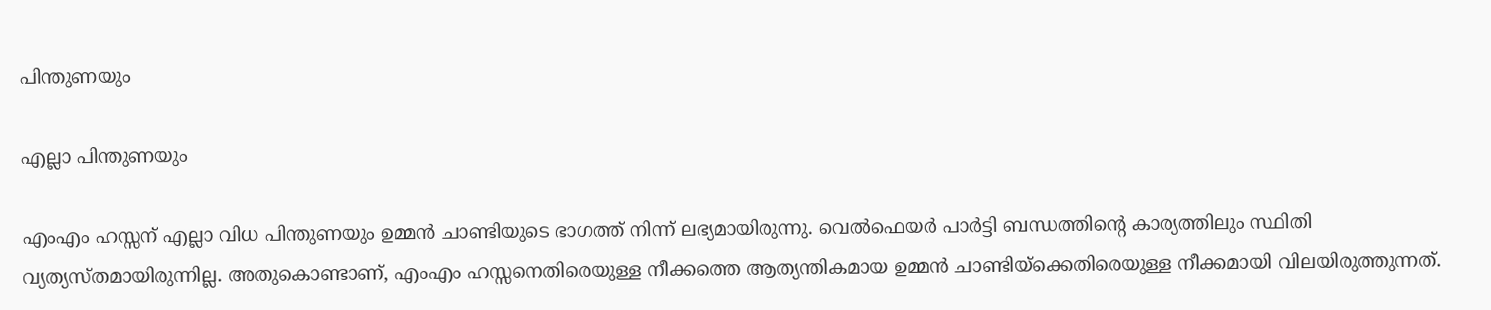പിന്തുണയും

എല്ലാ പിന്തുണയും

എംഎം ഹസ്സന് എല്ലാ വിധ പിന്തുണയും ഉമ്മന്‍ ചാണ്ടിയുടെ ഭാഗത്ത് നിന്ന് ലഭ്യമായിരുന്നു. വെല്‍ഫെയര്‍ പാര്‍ട്ടി ബന്ധത്തിന്റെ കാര്യത്തിലും സ്ഥിതി വ്യത്യസ്തമായിരുന്നില്ല. അതുകൊണ്ടാണ്, എംഎം ഹസ്സനെതിരെയുള്ള നീക്കത്തെ ആത്യന്തികമായ ഉമ്മന്‍ ചാണ്ടിയ്‌ക്കെതിരെയുള്ള നീക്കമായി വിലയിരുത്തുന്നത്.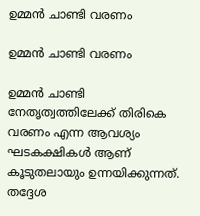ഉമ്മന്‍ ചാണ്ടി വരണം

ഉമ്മന്‍ ചാണ്ടി വരണം

ഉമ്മന്‍ ചാണ്ടി നേതൃത്വത്തിലേക്ക് തിരികെ വരണം എന്ന ആവശ്യം ഘടകക്ഷികള്‍ ആണ് കൂടുതലായും ഉന്നയിക്കുന്നത്. തദ്ദേശ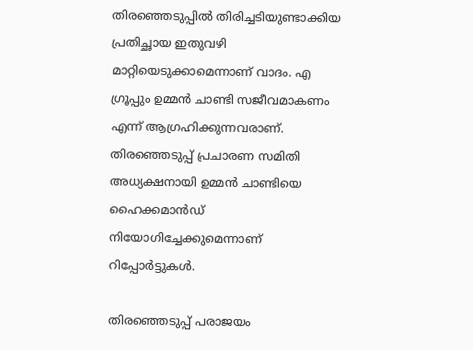തിരഞ്ഞെടുപ്പില്‍ തിരിച്ചടിയുണ്ടാക്കിയ പ്രതിച്ഛായ ഇതുവഴി മാറ്റിയെടുക്കാമെന്നാണ് വാദം. എ ഗ്രൂപ്പും ഉമ്മന്‍ ചാണ്ടി സജീവമാകണം എന്ന് ആഗ്രഹിക്കുന്നവരാണ്. തിരഞ്ഞെടുപ്പ് പ്രചാരണ സമിതി അധ്യക്ഷനായി ഉമ്മന്‍ ചാണ്ടിയെ ഹൈക്കമാന്‍ഡ് നിയോഗിച്ചേക്കുമെന്നാണ് റിപ്പോര്‍ട്ടുകള്‍.

തിരഞ്ഞെടുപ്പ് പരാജയം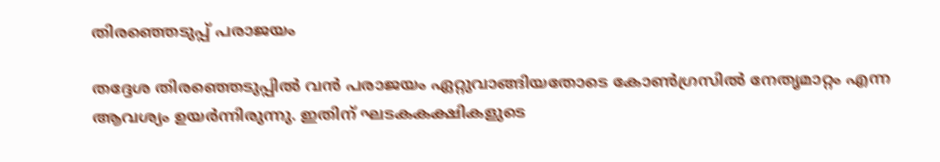തിരഞ്ഞെടുപ്പ് പരാജയം

തദ്ദേശ തിരഞ്ഞെടുപ്പില്‍ വന്‍ പരാജയം ഏറ്റുവാങ്ങിയതോടെ കോണ്‍ഗ്രസില്‍ നേതൃമാറ്റം എന്ന ആവശ്യം ഉയര്‍ന്നിരുന്നു. ഇതിന് ഘടകകക്ഷികളുടെ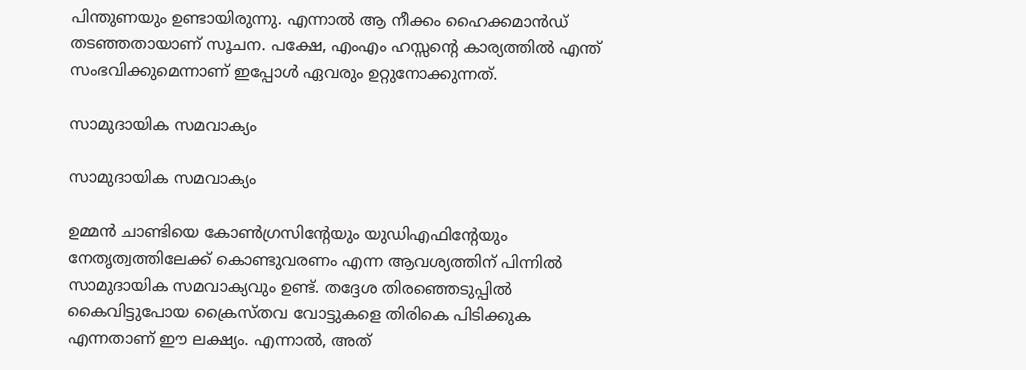പിന്തുണയും ഉണ്ടായിരുന്നു. എന്നാല്‍ ആ നീക്കം ഹൈക്കമാന്‍ഡ് തടഞ്ഞതായാണ് സൂചന. പക്ഷേ, എംഎം ഹസ്സന്റെ കാര്യത്തില്‍ എന്ത് സംഭവിക്കുമെന്നാണ് ഇപ്പോള്‍ ഏവരും ഉറ്റുനോക്കുന്നത്.

സാമുദായിക സമവാക്യം

സാമുദായിക സമവാക്യം

ഉമ്മന്‍ ചാണ്ടിയെ കോണ്‍ഗ്രസിന്റേയും യുഡിഎഫിന്റേയും നേതൃത്വത്തിലേക്ക് കൊണ്ടുവരണം എന്ന ആവശ്യത്തിന് പിന്നില്‍ സാമുദായിക സമവാക്യവും ഉണ്ട്. തദ്ദേശ തിരഞ്ഞെടുപ്പില്‍ കൈവിട്ടുപോയ ക്രൈസ്തവ വോട്ടുകളെ തിരികെ പിടിക്കുക എന്നതാണ് ഈ ലക്ഷ്യം. എന്നാല്‍, അത്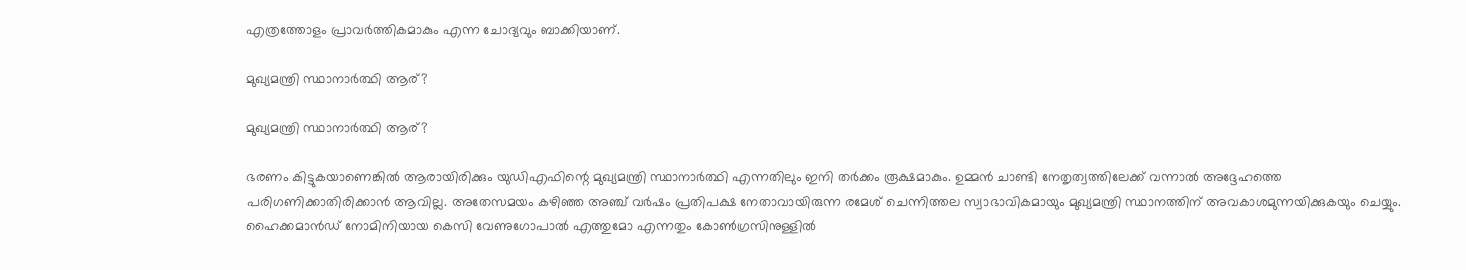എത്രത്തോളം പ്രാവര്‍ത്തികമാകും എന്ന ചോദ്യവും ബാക്കിയാണ്.

മുഖ്യമന്ത്രി സ്ഥാനാര്‍ത്ഥി ആര്?

മുഖ്യമന്ത്രി സ്ഥാനാര്‍ത്ഥി ആര്?

ഭരണം കിട്ടുകയാണെങ്കില്‍ ആരായിരിക്കും യുഡിഎഫിന്റെ മുഖ്യമന്ത്രി സ്ഥാനാര്‍ത്ഥി എന്നതിലും ഇനി തര്‍ക്കം രൂക്ഷമാകും. ഉമ്മന്‍ ചാണ്ടി നേതൃത്വത്തിലേക്ക് വന്നാല്‍ അദ്ദേഹത്തെ പരിഗണിക്കാതിരിക്കാന്‍ ആവില്ല. അതേസമയം കഴിഞ്ഞ അഞ്ച് വര്‍ഷം പ്രതിപക്ഷ നേതാവായിരുന്ന രമേശ് ചെന്നിത്തല സ്വാഭാവികമായും മുഖ്യമന്ത്രി സ്ഥാനത്തിന് അവകാശമുന്നയിക്കുകയും ചെയ്യും. ഹൈക്കമാന്‍ഡ് നോമിനിയായ കെസി വേണുഗോപാല്‍ എത്തുമോ എന്നതും കോണ്‍ഗ്രസിനുള്ളില്‍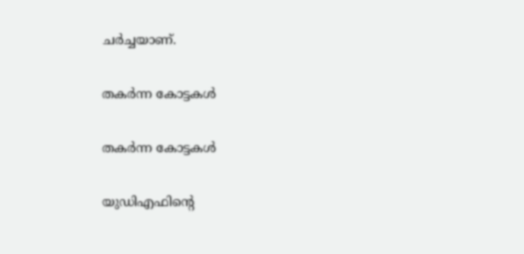ചര്‍ച്ചയാണ്.

തകര്‍ന്ന കോട്ടകള്‍

തകര്‍ന്ന കോട്ടകള്‍

യുഡിഎഫിന്റെ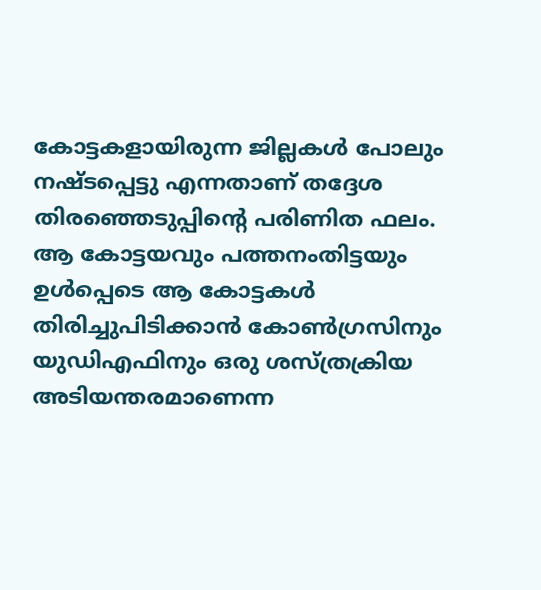കോട്ടകളായിരുന്ന ജില്ലകള്‍ പോലും നഷ്ടപ്പെട്ടു എന്നതാണ് തദ്ദേശ തിരഞ്ഞെടുപ്പിന്റെ പരിണിത ഫലം. ആ കോട്ടയവും പത്തനംതിട്ടയും ഉള്‍പ്പെടെ ആ കോട്ടകള്‍ തിരിച്ചുപിടിക്കാന്‍ കോണ്‍ഗ്രസിനും യുഡിഎഫിനും ഒരു ശസ്ത്രക്രിയ അടിയന്തരമാണെന്ന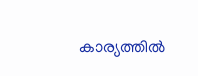കാര്യത്തില്‍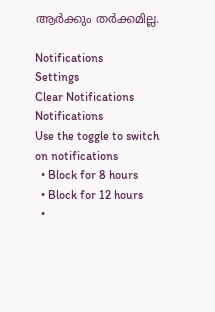ആര്‍ക്കും തര്‍ക്കമില്ല.

Notifications
Settings
Clear Notifications
Notifications
Use the toggle to switch on notifications
  • Block for 8 hours
  • Block for 12 hours
  •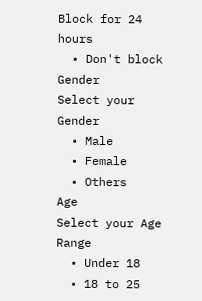Block for 24 hours
  • Don't block
Gender
Select your Gender
  • Male
  • Female
  • Others
Age
Select your Age Range
  • Under 18
  • 18 to 25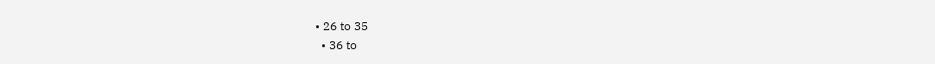• 26 to 35
  • 36 to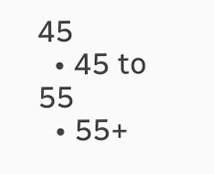45
  • 45 to 55
  • 55+